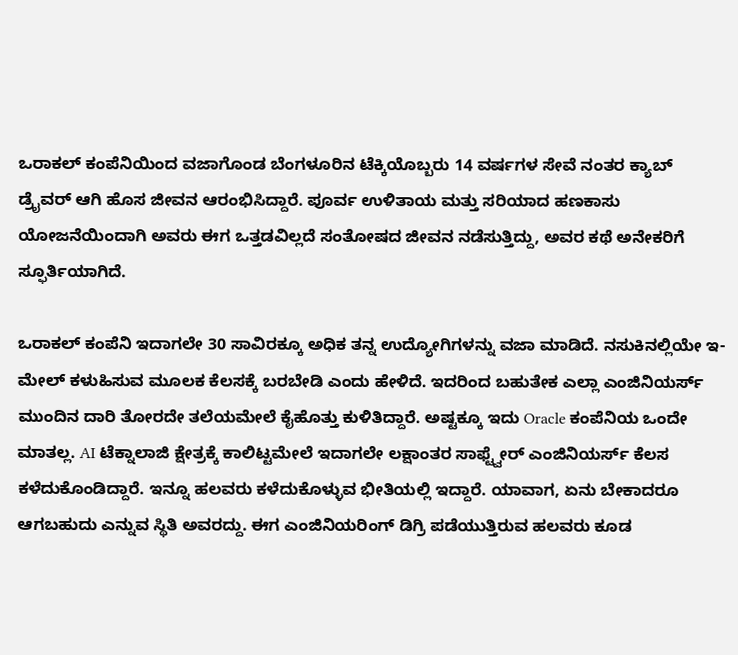ಒರಾಕಲ್ ಕಂಪೆನಿಯಿಂದ ವಜಾಗೊಂಡ ಬೆಂಗಳೂರಿನ ಟೆಕ್ಕಿಯೊಬ್ಬರು 14 ವರ್ಷಗಳ ಸೇವೆ ನಂತರ ಕ್ಯಾಬ್ ಡ್ರೈವರ್ ಆಗಿ ಹೊಸ ಜೀವನ ಆರಂಭಿಸಿದ್ದಾರೆ. ಪೂರ್ವ ಉಳಿತಾಯ ಮತ್ತು ಸರಿಯಾದ ಹಣಕಾಸು ಯೋಜನೆಯಿಂದಾಗಿ ಅವರು ಈಗ ಒತ್ತಡವಿಲ್ಲದೆ ಸಂತೋಷದ ಜೀವನ ನಡೆಸುತ್ತಿದ್ದು, ಅವರ ಕಥೆ ಅನೇಕರಿಗೆ ಸ್ಫೂರ್ತಿಯಾಗಿದೆ.

ಒರಾಕಲ್ ಕಂಪೆನಿ ಇದಾಗಲೇ 30 ಸಾವಿರಕ್ಕೂ ಅಧಿಕ ತನ್ನ ಉದ್ಯೋಗಿಗಳನ್ನು ವಜಾ ಮಾಡಿದೆ. ನಸುಕಿನಲ್ಲಿಯೇ ಇ-ಮೇಲ್ ಕಳುಹಿಸುವ ಮೂಲಕ ಕೆಲಸಕ್ಕೆ ಬರಬೇಡಿ ಎಂದು ಹೇಳಿದೆ. ಇದರಿಂದ ಬಹುತೇಕ ಎಲ್ಲಾ ಎಂಜಿನಿಯರ್ಸ್ ಮುಂದಿನ ದಾರಿ ತೋರದೇ ತಲೆಯಮೇಲೆ ಕೈಹೊತ್ತು ಕುಳಿತಿದ್ದಾರೆ. ಅಷ್ಟಕ್ಕೂ ಇದು Oracle ಕಂಪೆನಿಯ ಒಂದೇ ಮಾತಲ್ಲ. AI ಟೆಕ್ನಾಲಾಜಿ ಕ್ಷೇತ್ರಕ್ಕೆ ಕಾಲಿಟ್ಟಮೇಲೆ ಇದಾಗಲೇ ಲಕ್ಷಾಂತರ ಸಾಫ್ಟ್ವೇರ್ ಎಂಜಿನಿಯರ್ಸ್ ಕೆಲಸ ಕಳೆದುಕೊಂಡಿದ್ದಾರೆ. ಇನ್ನೂ ಹಲವರು ಕಳೆದುಕೊಳ್ಳುವ ಭೀತಿಯಲ್ಲಿ ಇದ್ದಾರೆ. ಯಾವಾಗ, ಏನು ಬೇಕಾದರೂ ಆಗಬಹುದು ಎನ್ನುವ ಸ್ಥಿತಿ ಅವರದ್ದು. ಈಗ ಎಂಜಿನಿಯರಿಂಗ್ ಡಿಗ್ರಿ ಪಡೆಯುತ್ತಿರುವ ಹಲವರು ಕೂಡ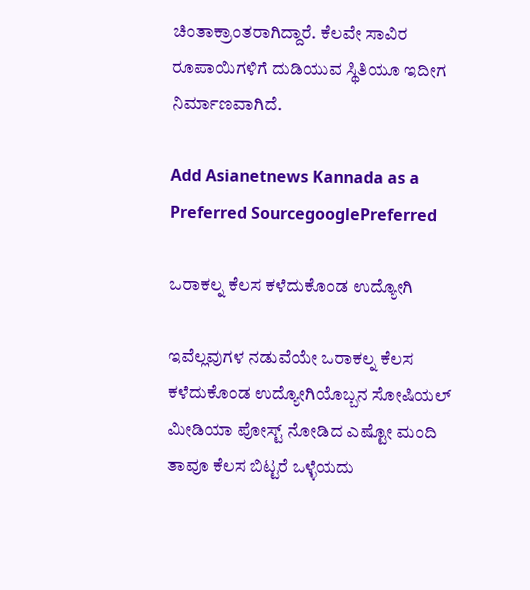ಚಿಂತಾಕ್ರಾಂತರಾಗಿದ್ದಾರೆ. ಕೆಲವೇ ಸಾವಿರ ರೂಪಾಯಿಗಳಿಗೆ ದುಡಿಯುವ ಸ್ಥಿತಿಯೂ ಇದೀಗ ನಿರ್ಮಾಣವಾಗಿದೆ.

Add Asianetnews Kannada as a Preferred SourcegooglePreferred

ಒರಾಕಲ್ನ ಕೆಲಸ ಕಳೆದುಕೊಂಡ ಉದ್ಯೋಗಿ

ಇವೆಲ್ಲವುಗಳ ನಡುವೆಯೇ ಒರಾಕಲ್ನ ಕೆಲಸ ಕಳೆದುಕೊಂಡ ಉದ್ಯೋಗಿಯೊಬ್ಬನ ಸೋಷಿಯಲ್ ಮೀಡಿಯಾ ಪೋಸ್ಟ್ ನೋಡಿದ ಎಷ್ಟೋ ಮಂದಿ ತಾವೂ ಕೆಲಸ ಬಿಟ್ಟರೆ ಒಳ್ಳೆಯದು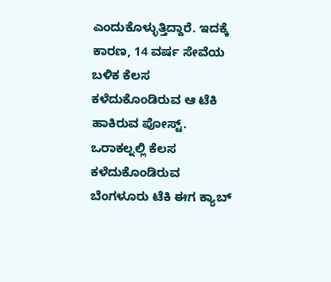ಎಂದುಕೊಳ್ಳುತ್ತಿದ್ದಾರೆ. ಇದಕ್ಕೆ ಕಾರಣ, 14 ವರ್ಷ ಸೇವೆಯ ಬಳಿಕ ಕೆಲಸ ಕಳೆದುಕೊಂಡಿರುವ ಆ ಟೆಕಿ ಹಾಕಿರುವ ಪೋಸ್ಟ್. ಒರಾಕಲ್ನಲ್ಲಿ ಕೆಲಸ ಕಳೆದುಕೊಂಡಿರುವ ಬೆಂಗಳೂರು ಟೆಕಿ ಈಗ ಕ್ಯಾಬ್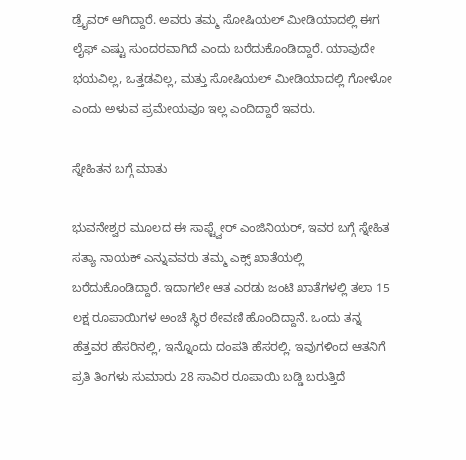ಡ್ರೈವರ್ ಆಗಿದ್ದಾರೆ. ಅವರು ತಮ್ಮ ಸೋಷಿಯಲ್ ಮೀಡಿಯಾದಲ್ಲಿ ಈಗ ಲೈಫ್ ಎಷ್ಟು ಸುಂದರವಾಗಿದೆ ಎಂದು ಬರೆದುಕೊಂಡಿದ್ದಾರೆ. ಯಾವುದೇ ಭಯವಿಲ್ಲ, ಒತ್ತಡವಿಲ್ಲ, ಮತ್ತು ಸೋಷಿಯಲ್ ಮೀಡಿಯಾದಲ್ಲಿ ಗೋಳೋ ಎಂದು ಅಳುವ ಪ್ರಮೇಯವೂ ಇಲ್ಲ ಎಂದಿದ್ದಾರೆ ಇವರು.

ಸ್ನೇಹಿತನ ಬಗ್ಗೆ ಮಾತು

ಭುವನೇಶ್ವರ ಮೂಲದ ಈ ಸಾಫ್ಟ್ವೇರ್ ಎಂಜಿನಿಯರ್, ಇವರ ಬಗ್ಗೆ ಸ್ನೇಹಿತ ಸತ್ಯಾ ನಾಯಕ್ ಎನ್ನುವವರು ತಮ್ಮ ಎಕ್ಸ್ ಖಾತೆಯಲ್ಲಿ ಬರೆದುಕೊಂಡಿದ್ದಾರೆ. ಇದಾಗಲೇ ಆತ ಎರಡು ಜಂಟಿ ಖಾತೆಗಳಲ್ಲಿ ತಲಾ 15 ಲಕ್ಷ ರೂಪಾಯಿಗಳ ಅಂಚೆ ಸ್ಥಿರ ಠೇವಣಿ ಹೊಂದಿದ್ದಾನೆ. ಒಂದು ತನ್ನ ಹೆತ್ತವರ ಹೆಸರಿನಲ್ಲಿ, ಇನ್ನೊಂದು ದಂಪತಿ ಹೆಸರಲ್ಲಿ. ಇವುಗಳಿಂದ ಆತನಿಗೆ ಪ್ರತಿ ತಿಂಗಳು ಸುಮಾರು 28 ಸಾವಿರ ರೂಪಾಯಿ ಬಡ್ಡಿ ಬರುತ್ತಿದೆ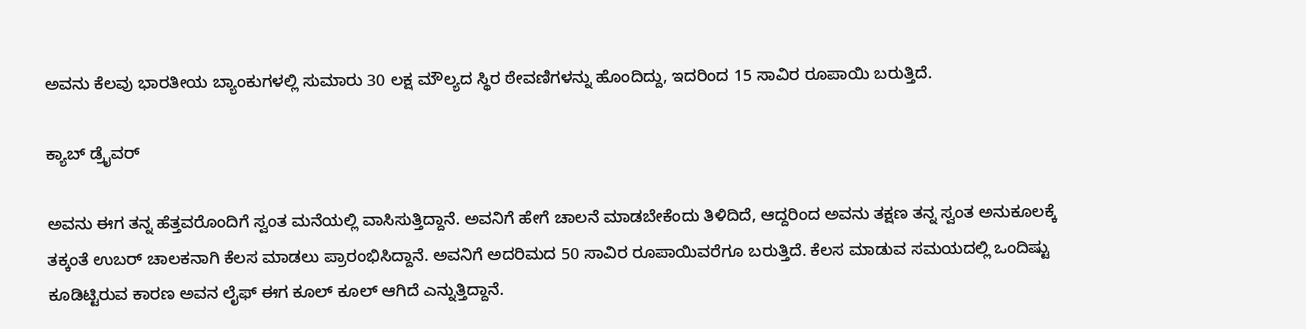ಅವನು ಕೆಲವು ಭಾರತೀಯ ಬ್ಯಾಂಕುಗಳಲ್ಲಿ ಸುಮಾರು 30 ಲಕ್ಷ ಮೌಲ್ಯದ ಸ್ಥಿರ ಠೇವಣಿಗಳನ್ನು ಹೊಂದಿದ್ದು, ಇದರಿಂದ 15 ಸಾವಿರ ರೂಪಾಯಿ ಬರುತ್ತಿದೆ.

ಕ್ಯಾಬ್ ಡ್ರೈವರ್

ಅವನು ಈಗ ತನ್ನ ಹೆತ್ತವರೊಂದಿಗೆ ಸ್ವಂತ ಮನೆಯಲ್ಲಿ ವಾಸಿಸುತ್ತಿದ್ದಾನೆ. ಅವನಿಗೆ ಹೇಗೆ ಚಾಲನೆ ಮಾಡಬೇಕೆಂದು ತಿಳಿದಿದೆ, ಆದ್ದರಿಂದ ಅವನು ತಕ್ಷಣ ತನ್ನ ಸ್ವಂತ ಅನುಕೂಲಕ್ಕೆ ತಕ್ಕಂತೆ ಉಬರ್ ಚಾಲಕನಾಗಿ ಕೆಲಸ ಮಾಡಲು ಪ್ರಾರಂಭಿಸಿದ್ದಾನೆ. ಅವನಿಗೆ ಅದರಿಮದ 50 ಸಾವಿರ ರೂಪಾಯಿವರೆಗೂ ಬರುತ್ತಿದೆ. ಕೆಲಸ ಮಾಡುವ ಸಮಯದಲ್ಲಿ ಒಂದಿಷ್ಟು ಕೂಡಿಟ್ಟಿರುವ ಕಾರಣ ಅವನ ಲೈಫ್ ಈಗ ಕೂಲ್ ಕೂಲ್ ಆಗಿದೆ ಎನ್ನುತ್ತಿದ್ದಾನೆ.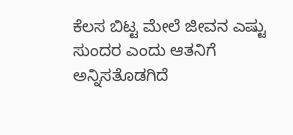ಕೆಲಸ ಬಿಟ್ಟ ಮೇಲೆ ಜೀವನ ಎಷ್ಟು ಸುಂದರ ಎಂದು ಆತನಿಗೆ ಅನ್ನಿಸತೊಡಗಿದೆ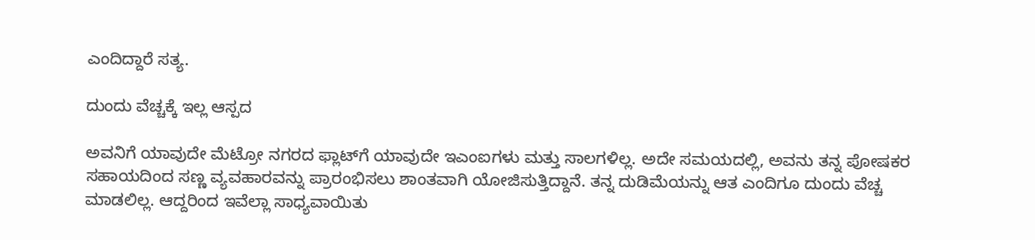ಎಂದಿದ್ದಾರೆ ಸತ್ಯ.

ದುಂದು ವೆಚ್ಚಕ್ಕೆ ಇಲ್ಲ ಆಸ್ಪದ

ಅವನಿಗೆ ಯಾವುದೇ ಮೆಟ್ರೋ ನಗರದ ಫ್ಲಾಟ್‌ಗೆ ಯಾವುದೇ ಇಎಂಐಗಳು ಮತ್ತು ಸಾಲಗಳಿಲ್ಲ. ಅದೇ ಸಮಯದಲ್ಲಿ, ಅವನು ತನ್ನ ಪೋಷಕರ ಸಹಾಯದಿಂದ ಸಣ್ಣ ವ್ಯವಹಾರವನ್ನು ಪ್ರಾರಂಭಿಸಲು ಶಾಂತವಾಗಿ ಯೋಜಿಸುತ್ತಿದ್ದಾನೆ. ತನ್ನ ದುಡಿಮೆಯನ್ನು ಆತ ಎಂದಿಗೂ ದುಂದು ವೆಚ್ಚ ಮಾಡಲಿಲ್ಲ. ಆದ್ದರಿಂದ ಇವೆಲ್ಲಾ ಸಾಧ್ಯವಾಯಿತು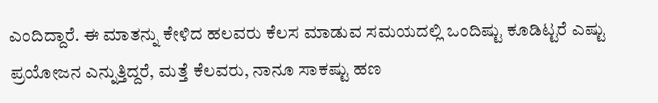ಎಂದಿದ್ದಾರೆ. ಈ ಮಾತನ್ನು ಕೇಳಿದ ಹಲವರು ಕೆಲಸ ಮಾಡುವ ಸಮಯದಲ್ಲಿ ಒಂದಿಷ್ಟು ಕೂಡಿಟ್ಟರೆ ಎಷ್ಟು ಪ್ರಯೋಜನ ಎನ್ನುತ್ತಿದ್ದರೆ, ಮತ್ತೆ ಕೆಲವರು, ನಾನೂ ಸಾಕಷ್ಟು ಹಣ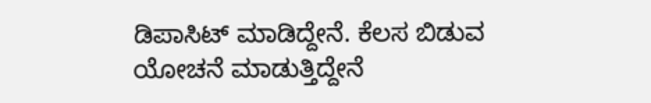ಡಿಪಾಸಿಟ್ ಮಾಡಿದ್ದೇನೆ. ಕೆಲಸ ಬಿಡುವ ಯೋಚನೆ ಮಾಡುತ್ತಿದ್ದೇನೆ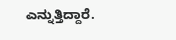ಎನ್ನುತ್ತಿದ್ದಾರೆ.